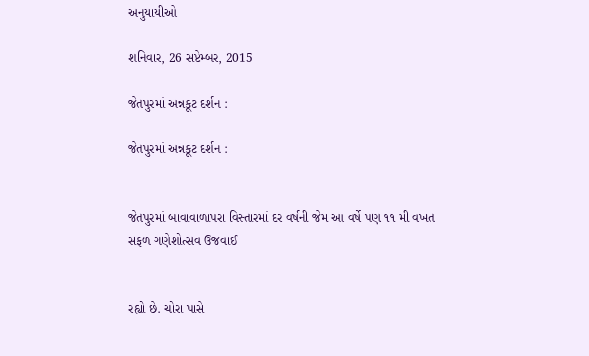અનુયાયીઓ

શનિવાર, 26 સપ્ટેમ્બર, 2015

જેતપુરમાં અન્નકૂટ દર્શન :

જેતપુરમાં અન્નકૂટ દર્શન :


જેતપુરમાં બાવાવાળાપરા વિસ્તારમાં દર વર્ષની જેમ આ વર્ષે પણ ૧૧ મી વખત સફળ ગણેશોત્સવ ઉજવાઈ


રહ્યો છે. ચોરા પાસે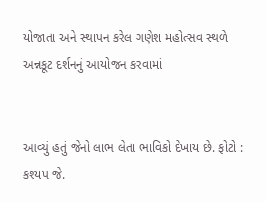યોજાતા અને સ્થાપન કરેલ ગણેશ મહોત્સવ સ્થળે અન્નકૂટ દર્શનનું આયોજન કરવામાં


આવ્યું હતું જેનો લાભ લેતા ભાવિકો દેખાય છે. ફોટો : કશ્યપ જે.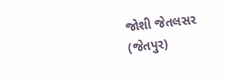જોશી જેતલસર (જેતપુર)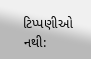ટિપ્પણીઓ નથી: